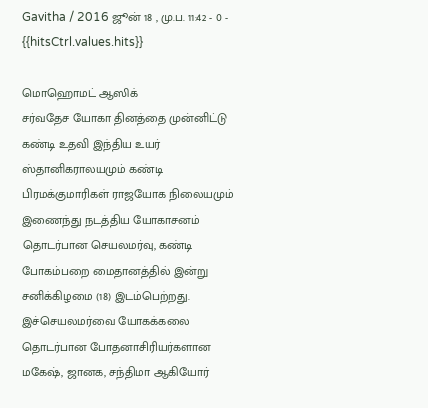Gavitha / 2016 ஜூன் 18 , மு.ப. 11:42 - 0 - {{hitsCtrl.values.hits}}

மொஹொமட் ஆஸிக்
சர்வதேச யோகா தினத்தை முன்னிட்டு கண்டி உதவி இந்திய உயர் ஸ்தானிகராலயமும் கண்டி பிரமக்குமாரிகள் ராஜயோக நிலையமும் இணைந்து நடத்திய யோகாசனம் தொடர்பான செயலமர்வு, கண்டி போகம்பறை மைதானத்தில் இன்று சனிக்கிழமை (18) இடம்பெற்றது.
இச்செயலமர்வை யோகக்கலை தொடர்பான போதனாசிரியர்களான மகேஷ், ஜானக, சந்திமா ஆகியோர்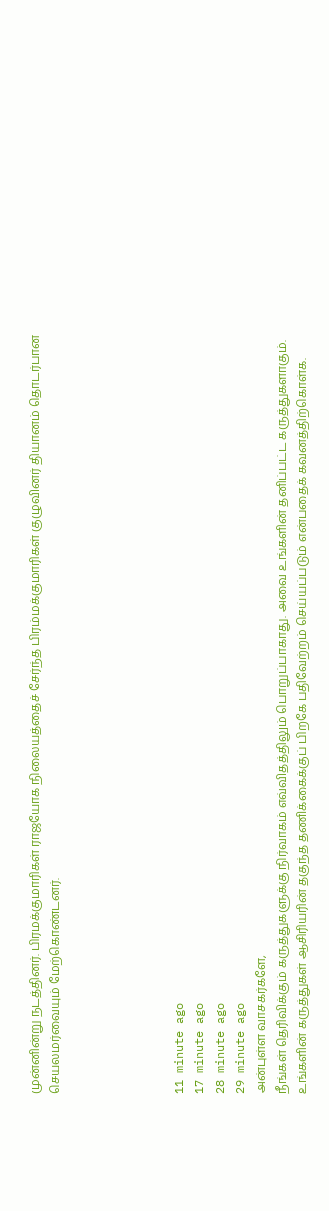முன்னின்று நடத்தினர். பிரமக்குமாரிகள் ராஜயோக நிலையத்தைச் சேர்ந்த பிரம்மக்குமாரிகள் குழுவினர் தியானம் தொடர்பான செயலமர்வையும் மேற்கொண்டனர்.





11 minute ago
17 minute ago
28 minute ago
29 minute ago
அன்புள்ள வாசகர்களே,
நீங்கள் தெரிவிக்கும் கருத்துகளுக்கு நிர்வாகம் எவ்விதத்திலும் பொறுப்பாகாது. அவை உங்களின் தனிப்பட்ட கருத்துகளாகும். உங்களின் கருத்துகள் ஆசிரியரின் தகுந்த தணிக்கைக்குப் பிறகே பதிவேற்றம் செய்யப்படும் என்பதைக் கவனத்திற்கொள்க.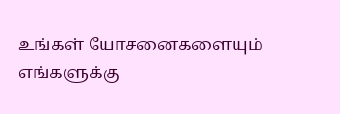உங்கள் யோசனைகளையும் எங்களுக்கு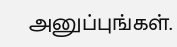அனுப்புங்கள்.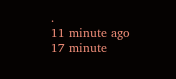.
11 minute ago
17 minute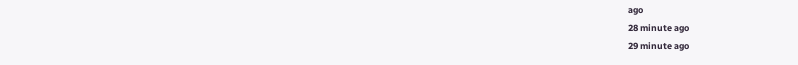ago
28 minute ago
29 minute ago